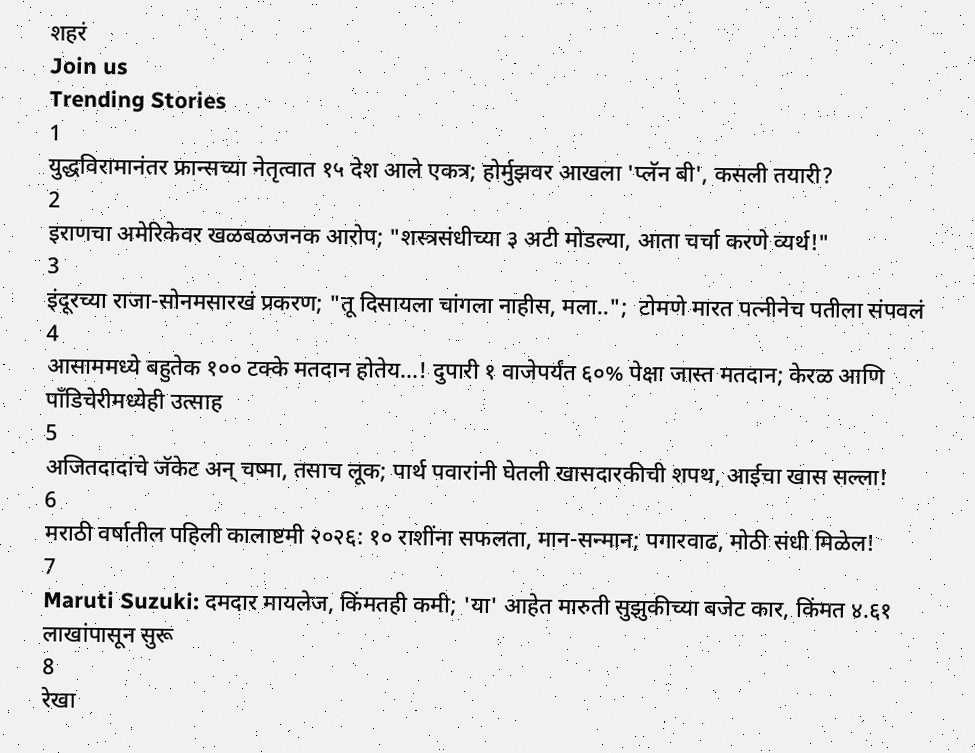शहरं
Join us
Trending Stories
1
युद्धविरामानंतर फ्रान्सच्या नेतृत्वात १५ देश आले एकत्र; होर्मुझवर आखला 'प्लॅन बी', कसली तयारी?
2
इराणचा अमेरिकेवर खळबळजनक आरोप; "शस्त्रसंधीच्या ३ अटी मोडल्या, आता चर्चा करणे व्यर्थ!"
3
इंदूरच्या राजा-सोनमसारखं प्रकरण; "तू दिसायला चांगला नाहीस, मला..";  टोमणे मारत पत्नीनेच पतीला संपवलं
4
आसाममध्ये बहुतेक १०० टक्के मतदान होतेय...! दुपारी १ वाजेपर्यंत ६०% पेक्षा जास्त मतदान; केरळ आणि पाँडिचेरीमध्येही उत्साह
5
अजितदादांचे जॅकेट अन् चष्मा, तसाच लूक; पार्थ पवारांनी घेतली खासदारकीची शपथ, आईचा खास सल्ला!
6
मराठी वर्षातील पहिली कालाष्टमी २०२६: १० राशींना सफलता, मान-सन्मान; पगारवाढ, मोठी संधी मिळेल!
7
Maruti Suzuki: दमदार मायलेज, किंमतही कमी; 'या' आहेत मारुती सुझुकीच्या बजेट कार, किंमत ४.६१ लाखांपासून सुरू
8
रेखा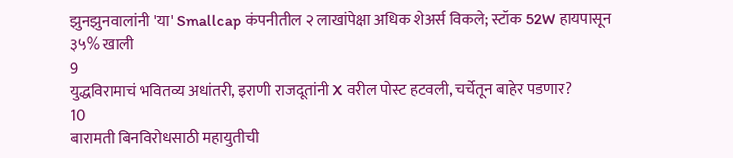झुनझुनवालांनी 'या' Smallcap कंपनीतील २ लाखांपेक्षा अधिक शेअर्स विकले; स्टॉक 52W हायपासून ३५% खाली
9
युद्धविरामाचं भवितव्य अधांतरी, इराणी राजदूतांनी X वरील पोस्ट हटवली, चर्चेतून बाहेर पडणार?
10
बारामती बिनविरोधसाठी महायुतीची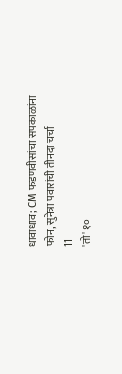धावाधाव; CM फडणवीसांचा सपकाळांना फोन, सुनेत्रा पवारांची तीनदा चर्चा
11
'तो' १०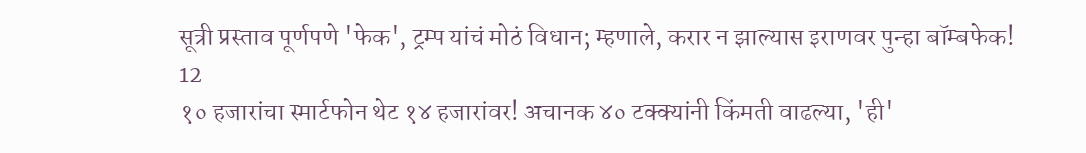सूत्री प्रस्ताव पूर्णपणे 'फेक', ट्रम्प यांचं मोठं विधान; म्हणाले, करार न झाल्यास इराणवर पुन्हा बॉम्बफेक!
12
१० हजारांचा स्मार्टफोन थेट १४ हजारांवर! अचानक ४० टक्क्यांनी किंमती वाढल्या, 'ही'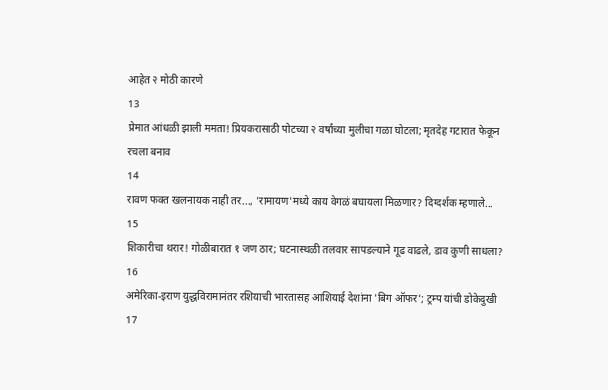आहेत २ मोठी कारणे
13
प्रेमात आंधळी झाली ममता! प्रियकरासाठी पोटच्या २ वर्षांच्या मुलीचा गळा घोटला; मृतदेह गटारात फेकून रचला बनाव
14
रावण फक्त खलनायक नाही तर..., 'रामायण'मध्ये काय वेगळं बघायला मिळणार? दिग्दर्शक म्हणाले...
15
शिकारीचा थरार! गोळीबारात १ जण ठार; घटनास्थळी तलवार सापडल्याने गूढ वाढले, डाव कुणी साधला?
16
अमेरिका-इराण युद्धविरामानंतर रशियाची भारतासह आशियाई देशांना 'बिग ऑफर'; ट्रम्प यांची डोकेदुखी
17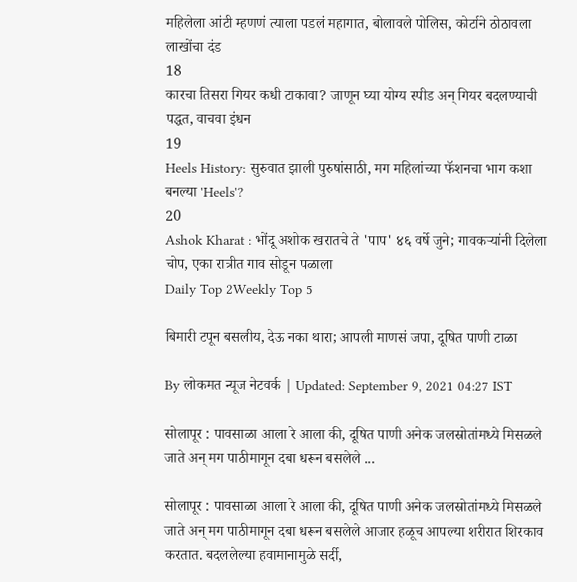महिलेला आंटी म्हणणं त्याला पडलं महागात, बोलावले पोलिस, कोर्टाने ठोठावला लाखोंचा दंड
18
कारचा तिसरा गियर कधी टाकावा? जाणून घ्या योग्य स्पीड अन् गियर बदलण्याची पद्धत, वाचवा इंधन
19
Heels History: सुरुवात झाली पुरुषांसाठी, मग महिलांच्या फॅशनचा भाग कशा बनल्या 'Heels'?
20
Ashok Kharat : भोंदू अशोक खरातचे ते 'पाप' ४६ वर्षे जुने; गावकऱ्यांनी दिलेला चोप, एका रात्रीत गाव सोडून पळाला
Daily Top 2Weekly Top 5

बिमारी टपून बसलीय, देऊ नका थारा; आपली माणसं जपा, दूषित पाणी टाळा

By लोकमत न्यूज नेटवर्क | Updated: September 9, 2021 04:27 IST

सोलापूर : पावसाळा आला रे आला की, दूषित पाणी अनेक जलस्रोतांमध्ये मिसळले जाते अन् मग पाठीमागून दबा धरून बसलेले ...

सोलापूर : पावसाळा आला रे आला की, दूषित पाणी अनेक जलस्रोतांमध्ये मिसळले जाते अन् मग पाठीमागून दबा धरून बसलेले आजार हळूच आपल्या शरीरात शिरकाव करतात. बदललेल्या हवामानामुळे सर्दी,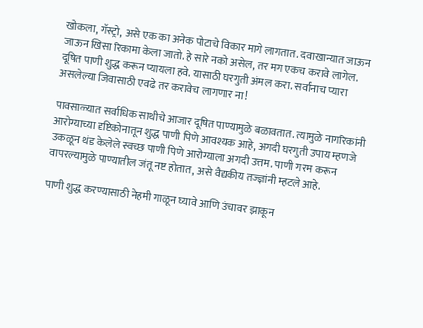खोकला, गॅस्ट्रो, असे एक का अनेक पोटाचे विकार मागे लागतात. दवाखान्यात जाऊन जाऊन खिसा रिकामा केला जातो. हे सारे नको असेल, तर मग एकच करावे लागेल. दूषित पाणी शुद्ध करून प्यायला हवे. यासाठी घरगुती अंमल करा. सर्वांनाच प्यारा असलेल्या जिवासाठी एवढे तर करावेच लागणार ना!

पावसाळ्यात सर्वाधिक साथीचे आजार दूषित पाण्यामुळे बळावतात. त्यामुळे नागरिकांनी आरोग्याच्या दृष्टिकोनातून शुद्ध पाणी पिणे आवश्यक आहे, अगदी घरगुती उपाय म्हणजे उकळून थंड केलेले स्वच्छ पाणी पिणे आरोग्याला अगदी उत्तम. पाणी गरम करून वापरल्यामुळे पाण्यातील जंतू नष्ट होतात, असे वैद्यकीय तज्ज्ञांनी म्हटले आहे.

पाणी शुद्ध करण्यासाठी नेहमी गाळून घ्यावे आणि उंचावर झाकून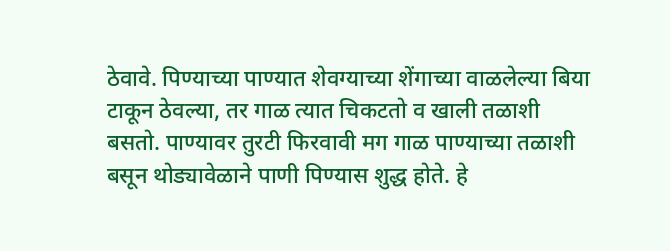ठेवावे. पिण्याच्या पाण्यात शेवग्याच्या शेंगाच्या वाळलेल्या बिया टाकून ठेवल्या, तर गाळ त्यात चिकटतो व खाली तळाशी बसतो. पाण्यावर तुरटी फिरवावी मग गाळ पाण्याच्या तळाशी बसून थोड्यावेळाने पाणी पिण्यास शुद्ध होते. हे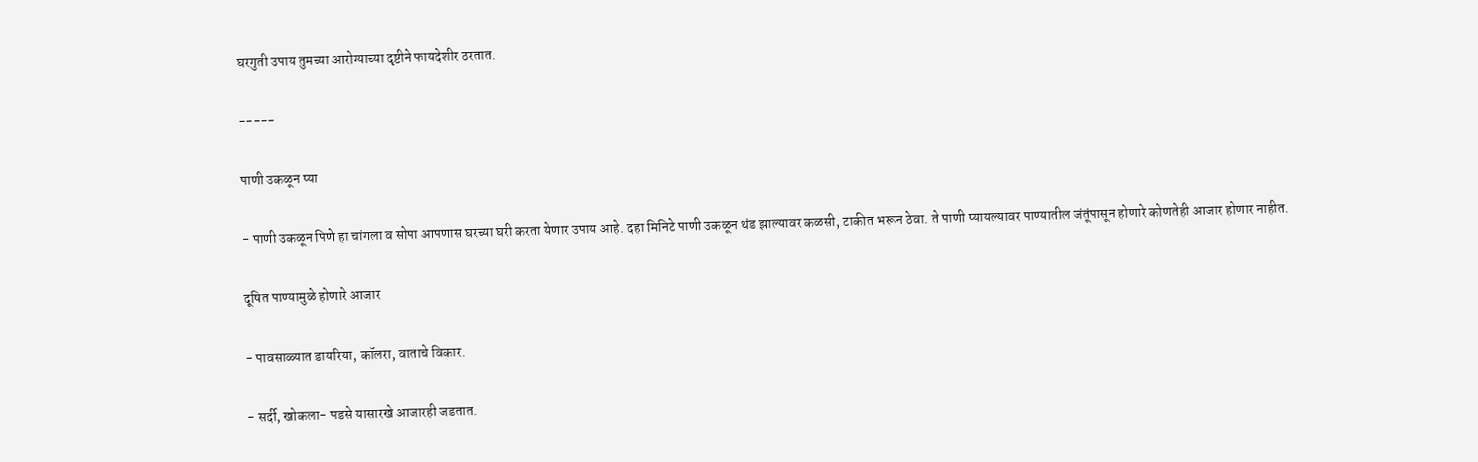घरगुती उपाय तुमच्या आरोग्याच्या दृष्टीने फायदेशीर ठरतात.

-----

पाणी उकळून प्या

- पाणी उकळून पिणे हा चांगला व सोपा आपणास घरच्या घरी करता येणार उपाय आहे. दहा मिनिटे पाणी उकळून थंड झाल्यावर कळसी, टाकीत भरून ठेवा. ते पाणी प्यायल्यावर पाण्यातील जंतूंपासून होणारे कोणतेही आजार होणार नाहीत.

दूषित पाण्यामुळे होणारे आजार

- पावसाळ्यात डायरिया, कॉलरा, वाताचे विकार.

- सर्दी, खोकला- पडसे यासारखे आजारही जडतात.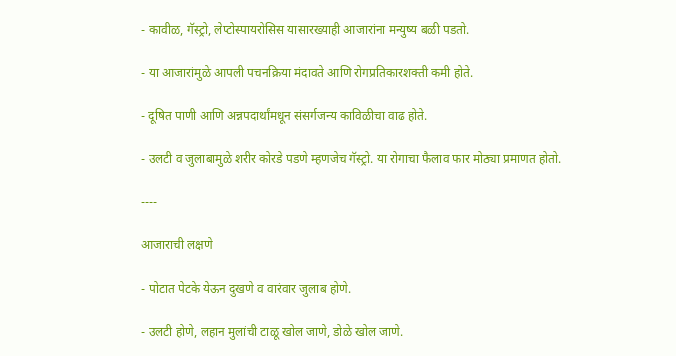- कावीळ, गॅस्ट्रो, लेप्टोस्पायरोसिस यासारख्याही आजारांना मन्युष्य बळी पडतो.

- या आजारांमुळे आपली पचनक्रिया मंदावते आणि रोगप्रतिकारशक्ती कमी होते.

- दूषित पाणी आणि अन्नपदार्थांमधून संसर्गजन्य काविळीचा वाढ होते.

- उलटी व जुलाबामुळे शरीर कोरडे पडणे म्हणजेच गॅस्ट्रो. या रोगाचा फैलाव फार मोठ्या प्रमाणत होतो.

----

आजाराची लक्षणे

- पोटात पेटके येऊन दुखणे व वारंवार जुलाब होणे.

- उलटी होणे, लहान मुलांची टाळू खोल जाणे, डोळे खोल जाणे.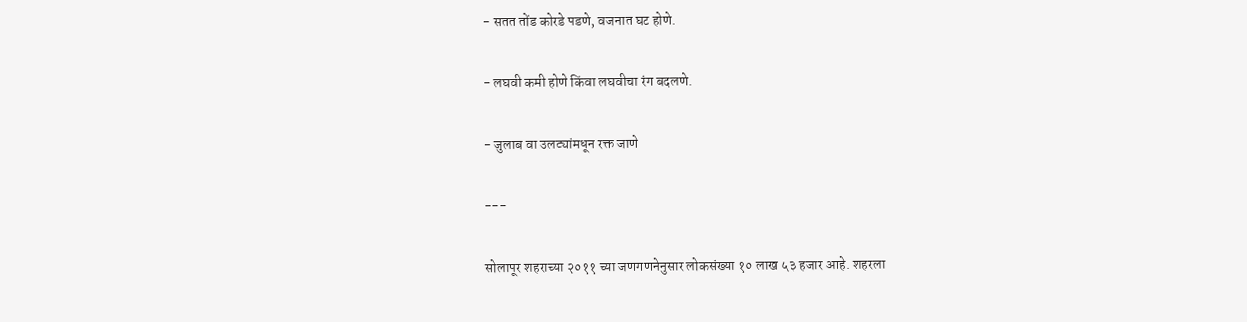- सतत तोंड कोरडे पडणे, वजनात घट होणे.

- लघवी कमी होणे किंवा लघवीचा रंग बदलणे.

- जुलाब वा उलट्यांमधून रक्त जाणे

---

सोलापूर शहराच्या २०११ च्या जणगणनेनुसार लोकसंख्या १० लाख ५३ हजार आहे. शहरला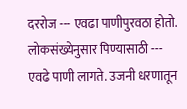दररोज --- एवढा पाणीपुरवठा होतो. लोकसंख्येनुसार पिण्यासाठी --- एवढे पाणी लागते. उजनी धरणातून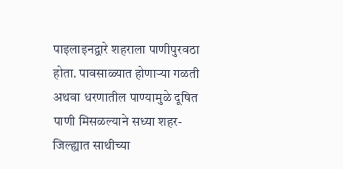पाइलाइनद्वारे शहराला पाणीपुरवठा होता. पावसाळ्यात होणाऱ्या गळती अथवा धरणातील पाण्यामुळे दूषित पाणी मिसळल्याने सध्या शहर-जिल्ह्यात साथीच्या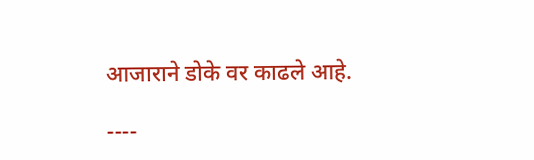आजाराने डोके वर काढले आहे.

----